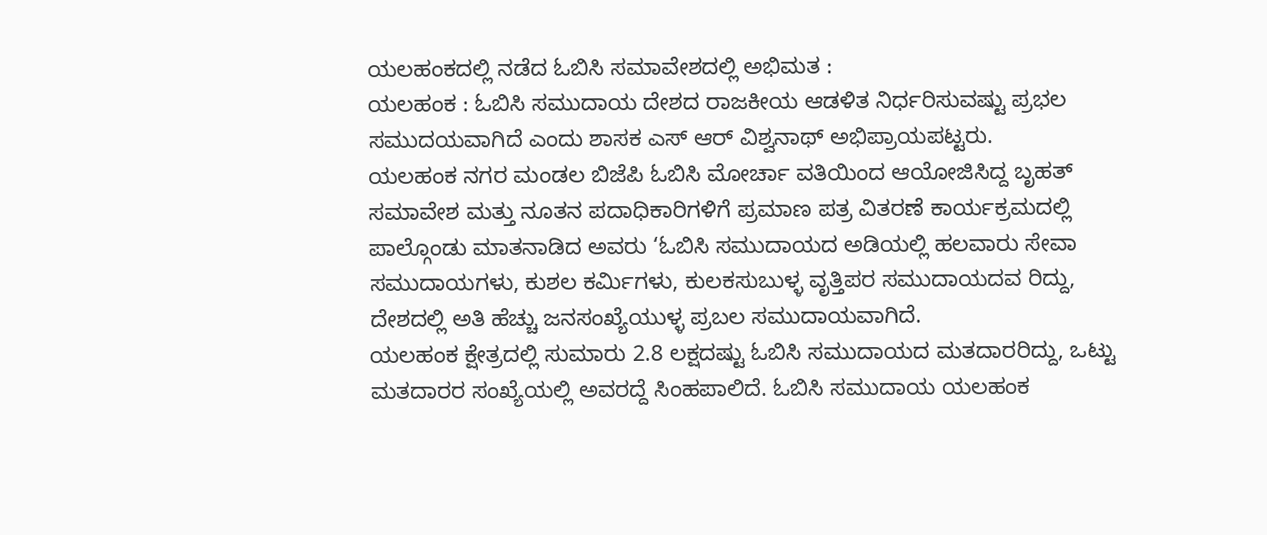ಯಲಹಂಕದಲ್ಲಿ ನಡೆದ ಓಬಿಸಿ ಸಮಾವೇಶದಲ್ಲಿ ಅಭಿಮತ :
ಯಲಹಂಕ : ಓಬಿಸಿ ಸಮುದಾಯ ದೇಶದ ರಾಜಕೀಯ ಆಡಳಿತ ನಿರ್ಧರಿಸುವಷ್ಟು ಪ್ರಭಲ ಸಮುದಯವಾಗಿದೆ ಎಂದು ಶಾಸಕ ಎಸ್ ಆರ್ ವಿಶ್ವನಾಥ್ ಅಭಿಪ್ರಾಯಪಟ್ಟರು.
ಯಲಹಂಕ ನಗರ ಮಂಡಲ ಬಿಜೆಪಿ ಓಬಿಸಿ ಮೋರ್ಚಾ ವತಿಯಿಂದ ಆಯೋಜಿಸಿದ್ದ ಬೃಹತ್ ಸಮಾವೇಶ ಮತ್ತು ನೂತನ ಪದಾಧಿಕಾರಿಗಳಿಗೆ ಪ್ರಮಾಣ ಪತ್ರ ವಿತರಣೆ ಕಾರ್ಯಕ್ರಮದಲ್ಲಿ ಪಾಲ್ಗೊಂಡು ಮಾತನಾಡಿದ ಅವರು ‘ಓಬಿಸಿ ಸಮುದಾಯದ ಅಡಿಯಲ್ಲಿ ಹಲವಾರು ಸೇವಾ ಸಮುದಾಯಗಳು, ಕುಶಲ ಕರ್ಮಿಗಳು, ಕುಲಕಸುಬುಳ್ಳ ವೃತ್ತಿಪರ ಸಮುದಾಯದವ ರಿದ್ದು, ದೇಶದಲ್ಲಿ ಅತಿ ಹೆಚ್ಚು ಜನಸಂಖ್ಯೆಯುಳ್ಳ ಪ್ರಬಲ ಸಮುದಾಯವಾಗಿದೆ.
ಯಲಹಂಕ ಕ್ಷೇತ್ರದಲ್ಲಿ ಸುಮಾರು 2.8 ಲಕ್ಷದಷ್ಟು ಓಬಿಸಿ ಸಮುದಾಯದ ಮತದಾರರಿದ್ದು, ಒಟ್ಟು ಮತದಾರರ ಸಂಖ್ಯೆಯಲ್ಲಿ ಅವರದ್ದೆ ಸಿಂಹಪಾಲಿದೆ. ಓಬಿಸಿ ಸಮುದಾಯ ಯಲಹಂಕ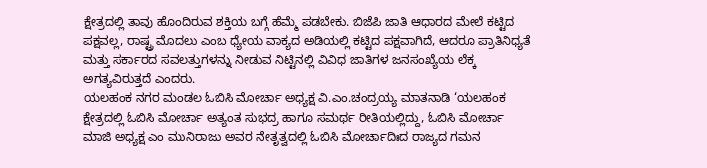ಕ್ಷೇತ್ರದಲ್ಲಿ ತಾವು ಹೊಂದಿರುವ ಶಕ್ತಿಯ ಬಗ್ಗೆ ಹೆಮ್ಮೆ ಪಡಬೇಕು. ಬಿಜೆಪಿ ಜಾತಿ ಆಧಾರದ ಮೇಲೆ ಕಟ್ಟಿದ ಪಕ್ಷವಲ್ಲ, ರಾಷ್ಟ್ರ ಮೊದಲು ಎಂಬ ಧ್ಯೇಯ ವಾಕ್ಯದ ಅಡಿಯಲ್ಲಿ ಕಟ್ಟಿದ ಪಕ್ಷವಾಗಿದೆ, ಆದರೂ ಪ್ರಾತಿನಿಧ್ಯತೆ ಮತ್ತು ಸರ್ಕಾರದ ಸವಲತ್ತುಗಳನ್ನು ನೀಡುವ ನಿಟ್ಟಿನಲ್ಲಿ ವಿವಿಧ ಜಾತಿಗಳ ಜನಸಂಖ್ಯೆಯ ಲೆಕ್ಕ ಅಗತ್ಯವಿರುತ್ತದೆ ಎಂದರು.
ಯಲಹಂಕ ನಗರ ಮಂಡಲ ಓಬಿಸಿ ಮೋರ್ಚಾ ಅಧ್ಯಕ್ಷ ವಿ.ಎಂ.ಚಂದ್ರಯ್ಯ ಮಾತನಾಡಿ ‘ಯಲಹಂಕ ಕ್ಷೇತ್ರದಲ್ಲಿ ಓಬಿಸಿ ಮೋರ್ಚಾ ಅತ್ಯಂತ ಸುಭದ್ರ ಹಾಗೂ ಸಮರ್ಥ ರೀತಿಯಲ್ಲಿದ್ದು, ಓಬಿಸಿ ಮೋರ್ಚಾ ಮಾಜಿ ಅಧ್ಯಕ್ಷ ಎಂ ಮುನಿರಾಜು ಅವರ ನೇತೃತ್ವದಲ್ಲಿ ಓಬಿಸಿ ಮೋರ್ಚಾದಿಃದ ರಾಜ್ಯದ ಗಮನ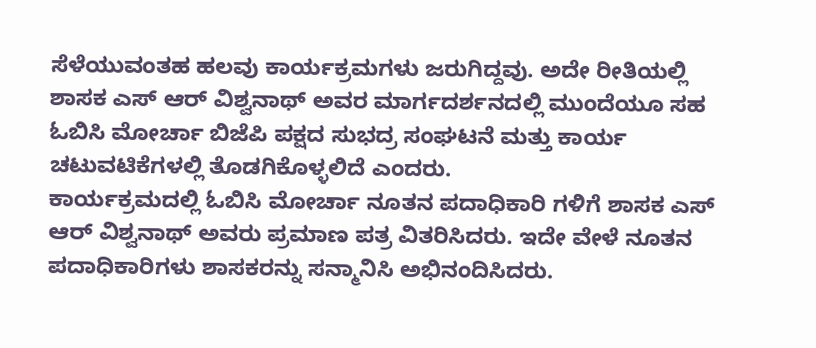ಸೆಳೆಯುವಂತಹ ಹಲವು ಕಾರ್ಯಕ್ರಮಗಳು ಜರುಗಿದ್ದವು. ಅದೇ ರೀತಿಯಲ್ಲಿ ಶಾಸಕ ಎಸ್ ಆರ್ ವಿಶ್ವನಾಥ್ ಅವರ ಮಾರ್ಗದರ್ಶನದಲ್ಲಿ ಮುಂದೆಯೂ ಸಹ ಓಬಿಸಿ ಮೋರ್ಚಾ ಬಿಜೆಪಿ ಪಕ್ಷದ ಸುಭದ್ರ ಸಂಘಟನೆ ಮತ್ತು ಕಾರ್ಯ ಚಟುವಟಿಕೆಗಳಲ್ಲಿ ತೊಡಗಿಕೊಳ್ಳಲಿದೆ ಎಂದರು.
ಕಾರ್ಯಕ್ರಮದಲ್ಲಿ ಓಬಿಸಿ ಮೋರ್ಚಾ ನೂತನ ಪದಾಧಿಕಾರಿ ಗಳಿಗೆ ಶಾಸಕ ಎಸ್ ಆರ್ ವಿಶ್ವನಾಥ್ ಅವರು ಪ್ರಮಾಣ ಪತ್ರ ವಿತರಿಸಿದರು. ಇದೇ ವೇಳೆ ನೂತನ ಪದಾಧಿಕಾರಿಗಳು ಶಾಸಕರನ್ನು ಸನ್ಮಾನಿಸಿ ಅಭಿನಂದಿಸಿದರು.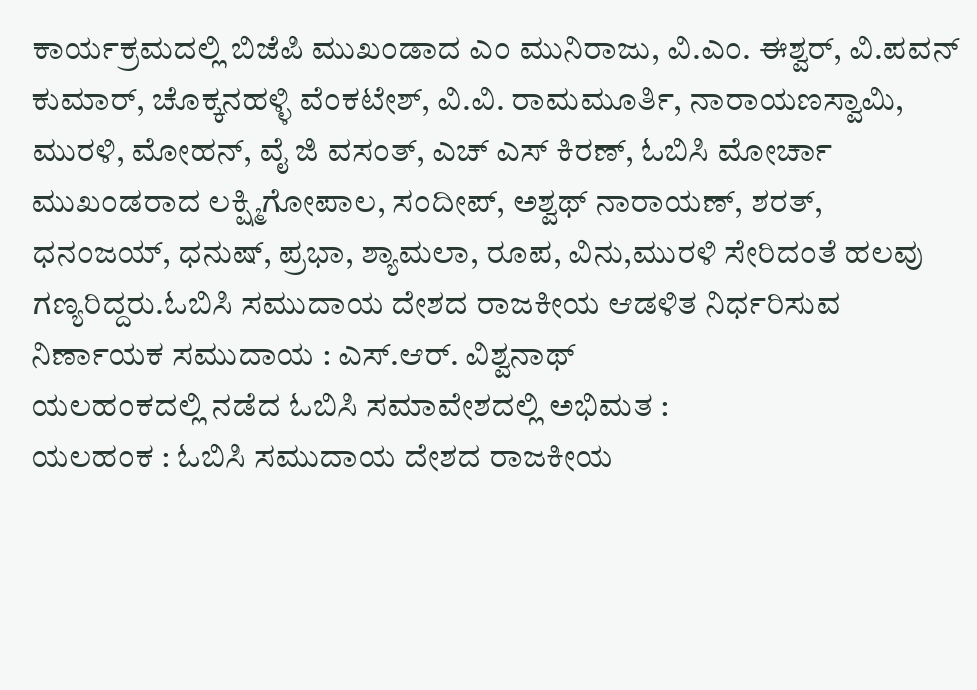ಕಾರ್ಯಕ್ರಮದಲ್ಲಿ ಬಿಜೆಪಿ ಮುಖಂಡಾದ ಎಂ ಮುನಿರಾಜು, ವಿ.ಎಂ. ಈಶ್ವರ್, ವಿ.ಪವನ್ ಕುಮಾರ್, ಚೊಕ್ಕನಹಳ್ಳಿ ವೆಂಕಟೇಶ್, ವಿ.ವಿ. ರಾಮಮೂರ್ತಿ, ನಾರಾಯಣಸ್ವಾಮಿ, ಮುರಳಿ, ಮೋಹನ್, ವೈ ಜಿ ವಸಂತ್, ಎಚ್ ಎಸ್ ಕಿರಣ್, ಓಬಿಸಿ ಮೋರ್ಚಾ ಮುಖಂಡರಾದ ಲಕ್ಷ್ಮಿಗೋಪಾಲ, ಸಂದೀಪ್, ಅಶ್ವಥ್ ನಾರಾಯಣ್, ಶರತ್, ಧನಂಜಯ್, ಧನುಷ್, ಪ್ರಭಾ, ಶ್ಯಾಮಲಾ, ರೂಪ, ವಿನು,ಮುರಳಿ ಸೇರಿದಂತೆ ಹಲವು ಗಣ್ಯರಿದ್ದರು.ಓಬಿಸಿ ಸಮುದಾಯ ದೇಶದ ರಾಜಕೀಯ ಆಡಳಿತ ನಿರ್ಧರಿಸುವ ನಿರ್ಣಾಯಕ ಸಮುದಾಯ : ಎಸ್.ಆರ್. ವಿಶ್ವನಾಥ್
ಯಲಹಂಕದಲ್ಲಿ ನಡೆದ ಓಬಿಸಿ ಸಮಾವೇಶದಲ್ಲಿ ಅಭಿಮತ :
ಯಲಹಂಕ : ಓಬಿಸಿ ಸಮುದಾಯ ದೇಶದ ರಾಜಕೀಯ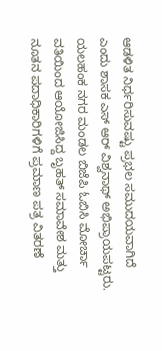ಆಡಳಿತ ನಿರ್ಧರಿಸುವಷ್ಟು ಪ್ರಭಲ ಸಮುದಯವಾಗಿದೆ ಎಂದು ಶಾಸಕ ಎಸ್ ಆರ್ ವಿಶ್ವನಾಥ್ ಅಭಿಪ್ರಾಯಪಟ್ಟರು.
ಯಲಹಂಕ ನಗರ ಮಂಡಲ ಬಿಜೆಪಿ ಓಬಿಸಿ ಮೋರ್ಚಾ ವತಿಯಿಂದ ಆಯೋಜಿಸಿದ್ದ ಬೃಹತ್ ಸಮಾವೇಶ ಮತ್ತು ನೂತನ ಪದಾಧಿಕಾರಿಗಳಿಗೆ ಪ್ರಮಾಣ ಪತ್ರ ವಿತರಣೆ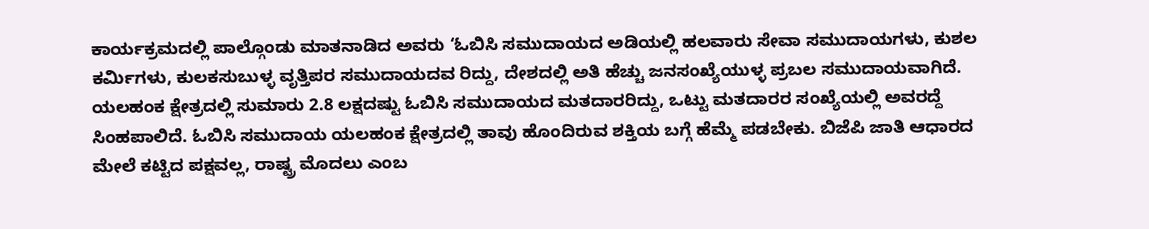ಕಾರ್ಯಕ್ರಮದಲ್ಲಿ ಪಾಲ್ಗೊಂಡು ಮಾತನಾಡಿದ ಅವರು ‘ಓಬಿಸಿ ಸಮುದಾಯದ ಅಡಿಯಲ್ಲಿ ಹಲವಾರು ಸೇವಾ ಸಮುದಾಯಗಳು, ಕುಶಲ ಕರ್ಮಿಗಳು, ಕುಲಕಸುಬುಳ್ಳ ವೃತ್ತಿಪರ ಸಮುದಾಯದವ ರಿದ್ದು, ದೇಶದಲ್ಲಿ ಅತಿ ಹೆಚ್ಚು ಜನಸಂಖ್ಯೆಯುಳ್ಳ ಪ್ರಬಲ ಸಮುದಾಯವಾಗಿದೆ.
ಯಲಹಂಕ ಕ್ಷೇತ್ರದಲ್ಲಿ ಸುಮಾರು 2.8 ಲಕ್ಷದಷ್ಟು ಓಬಿಸಿ ಸಮುದಾಯದ ಮತದಾರರಿದ್ದು, ಒಟ್ಟು ಮತದಾರರ ಸಂಖ್ಯೆಯಲ್ಲಿ ಅವರದ್ದೆ ಸಿಂಹಪಾಲಿದೆ. ಓಬಿಸಿ ಸಮುದಾಯ ಯಲಹಂಕ ಕ್ಷೇತ್ರದಲ್ಲಿ ತಾವು ಹೊಂದಿರುವ ಶಕ್ತಿಯ ಬಗ್ಗೆ ಹೆಮ್ಮೆ ಪಡಬೇಕು. ಬಿಜೆಪಿ ಜಾತಿ ಆಧಾರದ ಮೇಲೆ ಕಟ್ಟಿದ ಪಕ್ಷವಲ್ಲ, ರಾಷ್ಟ್ರ ಮೊದಲು ಎಂಬ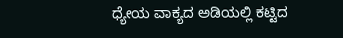ಧ್ಯೇಯ ವಾಕ್ಯದ ಅಡಿಯಲ್ಲಿ ಕಟ್ಟಿದ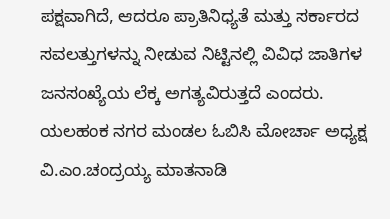ಪಕ್ಷವಾಗಿದೆ, ಆದರೂ ಪ್ರಾತಿನಿಧ್ಯತೆ ಮತ್ತು ಸರ್ಕಾರದ ಸವಲತ್ತುಗಳನ್ನು ನೀಡುವ ನಿಟ್ಟಿನಲ್ಲಿ ವಿವಿಧ ಜಾತಿಗಳ ಜನಸಂಖ್ಯೆಯ ಲೆಕ್ಕ ಅಗತ್ಯವಿರುತ್ತದೆ ಎಂದರು.
ಯಲಹಂಕ ನಗರ ಮಂಡಲ ಓಬಿಸಿ ಮೋರ್ಚಾ ಅಧ್ಯಕ್ಷ ವಿ.ಎಂ.ಚಂದ್ರಯ್ಯ ಮಾತನಾಡಿ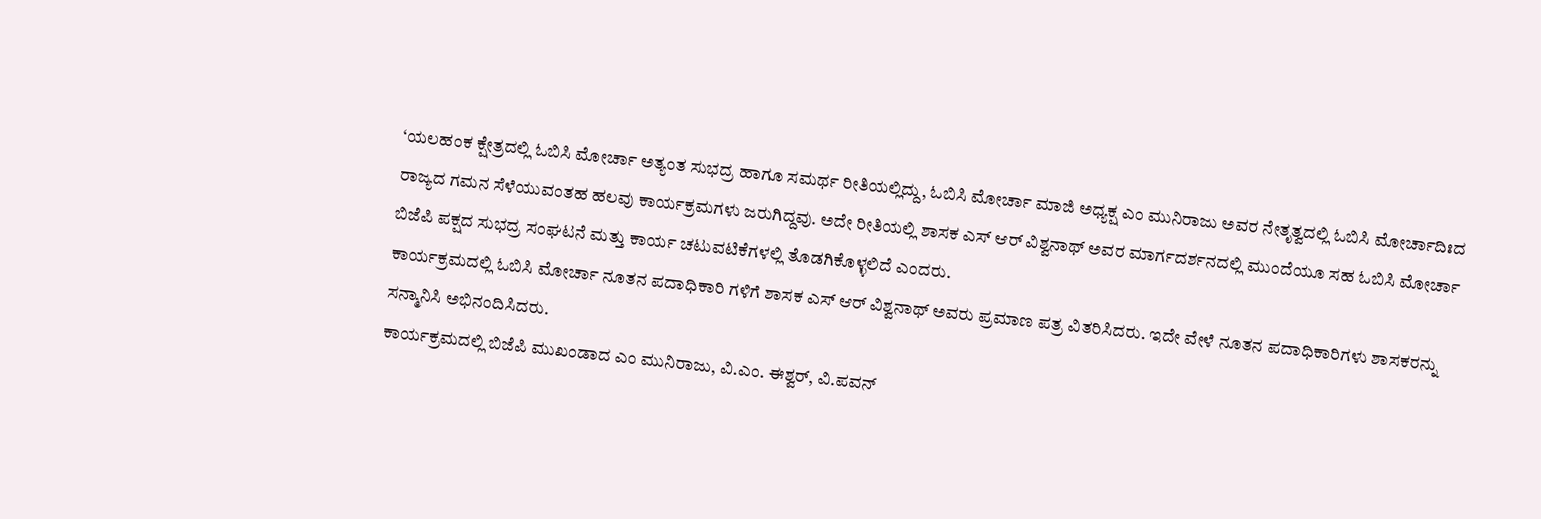‘ಯಲಹಂಕ ಕ್ಷೇತ್ರದಲ್ಲಿ ಓಬಿಸಿ ಮೋರ್ಚಾ ಅತ್ಯಂತ ಸುಭದ್ರ ಹಾಗೂ ಸಮರ್ಥ ರೀತಿಯಲ್ಲಿದ್ದು, ಓಬಿಸಿ ಮೋರ್ಚಾ ಮಾಜಿ ಅಧ್ಯಕ್ಷ ಎಂ ಮುನಿರಾಜು ಅವರ ನೇತೃತ್ವದಲ್ಲಿ ಓಬಿಸಿ ಮೋರ್ಚಾದಿಃದ ರಾಜ್ಯದ ಗಮನ ಸೆಳೆಯುವಂತಹ ಹಲವು ಕಾರ್ಯಕ್ರಮಗಳು ಜರುಗಿದ್ದವು. ಅದೇ ರೀತಿಯಲ್ಲಿ ಶಾಸಕ ಎಸ್ ಆರ್ ವಿಶ್ವನಾಥ್ ಅವರ ಮಾರ್ಗದರ್ಶನದಲ್ಲಿ ಮುಂದೆಯೂ ಸಹ ಓಬಿಸಿ ಮೋರ್ಚಾ ಬಿಜೆಪಿ ಪಕ್ಷದ ಸುಭದ್ರ ಸಂಘಟನೆ ಮತ್ತು ಕಾರ್ಯ ಚಟುವಟಿಕೆಗಳಲ್ಲಿ ತೊಡಗಿಕೊಳ್ಳಲಿದೆ ಎಂದರು.
ಕಾರ್ಯಕ್ರಮದಲ್ಲಿ ಓಬಿಸಿ ಮೋರ್ಚಾ ನೂತನ ಪದಾಧಿಕಾರಿ ಗಳಿಗೆ ಶಾಸಕ ಎಸ್ ಆರ್ ವಿಶ್ವನಾಥ್ ಅವರು ಪ್ರಮಾಣ ಪತ್ರ ವಿತರಿಸಿದರು. ಇದೇ ವೇಳೆ ನೂತನ ಪದಾಧಿಕಾರಿಗಳು ಶಾಸಕರನ್ನು ಸನ್ಮಾನಿಸಿ ಅಭಿನಂದಿಸಿದರು.
ಕಾರ್ಯಕ್ರಮದಲ್ಲಿ ಬಿಜೆಪಿ ಮುಖಂಡಾದ ಎಂ ಮುನಿರಾಜು, ವಿ.ಎಂ. ಈಶ್ವರ್, ವಿ.ಪವನ್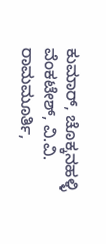ಕುಮಾರ್, ಚೊಕ್ಕನಹಳ್ಳಿ ವೆಂಕಟೇಶ್, ವಿ.ವಿ. ರಾಮಮೂರ್ತಿ,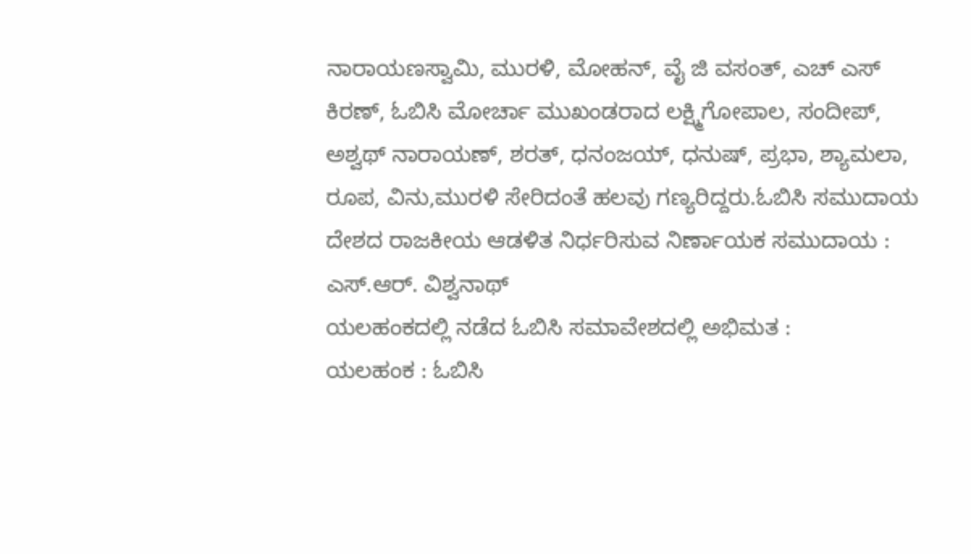ನಾರಾಯಣಸ್ವಾಮಿ, ಮುರಳಿ, ಮೋಹನ್, ವೈ ಜಿ ವಸಂತ್, ಎಚ್ ಎಸ್ ಕಿರಣ್, ಓಬಿಸಿ ಮೋರ್ಚಾ ಮುಖಂಡರಾದ ಲಕ್ಷ್ಮಿಗೋಪಾಲ, ಸಂದೀಪ್, ಅಶ್ವಥ್ ನಾರಾಯಣ್, ಶರತ್, ಧನಂಜಯ್, ಧನುಷ್, ಪ್ರಭಾ, ಶ್ಯಾಮಲಾ, ರೂಪ, ವಿನು,ಮುರಳಿ ಸೇರಿದಂತೆ ಹಲವು ಗಣ್ಯರಿದ್ದರು.ಓಬಿಸಿ ಸಮುದಾಯ ದೇಶದ ರಾಜಕೀಯ ಆಡಳಿತ ನಿರ್ಧರಿಸುವ ನಿರ್ಣಾಯಕ ಸಮುದಾಯ : ಎಸ್.ಆರ್. ವಿಶ್ವನಾಥ್
ಯಲಹಂಕದಲ್ಲಿ ನಡೆದ ಓಬಿಸಿ ಸಮಾವೇಶದಲ್ಲಿ ಅಭಿಮತ :
ಯಲಹಂಕ : ಓಬಿಸಿ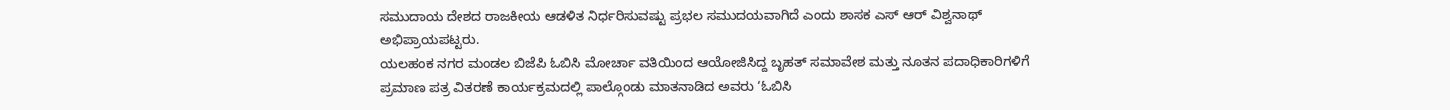ಸಮುದಾಯ ದೇಶದ ರಾಜಕೀಯ ಆಡಳಿತ ನಿರ್ಧರಿಸುವಷ್ಟು ಪ್ರಭಲ ಸಮುದಯವಾಗಿದೆ ಎಂದು ಶಾಸಕ ಎಸ್ ಆರ್ ವಿಶ್ವನಾಥ್ ಅಭಿಪ್ರಾಯಪಟ್ಟರು.
ಯಲಹಂಕ ನಗರ ಮಂಡಲ ಬಿಜೆಪಿ ಓಬಿಸಿ ಮೋರ್ಚಾ ವತಿಯಿಂದ ಆಯೋಜಿಸಿದ್ದ ಬೃಹತ್ ಸಮಾವೇಶ ಮತ್ತು ನೂತನ ಪದಾಧಿಕಾರಿಗಳಿಗೆ ಪ್ರಮಾಣ ಪತ್ರ ವಿತರಣೆ ಕಾರ್ಯಕ್ರಮದಲ್ಲಿ ಪಾಲ್ಗೊಂಡು ಮಾತನಾಡಿದ ಅವರು ‘ಓಬಿಸಿ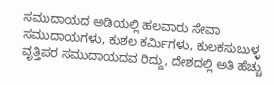ಸಮುದಾಯದ ಅಡಿಯಲ್ಲಿ ಹಲವಾರು ಸೇವಾ ಸಮುದಾಯಗಳು, ಕುಶಲ ಕರ್ಮಿಗಳು, ಕುಲಕಸುಬುಳ್ಳ ವೃತ್ತಿಪರ ಸಮುದಾಯದವ ರಿದ್ದು, ದೇಶದಲ್ಲಿ ಅತಿ ಹೆಚ್ಚು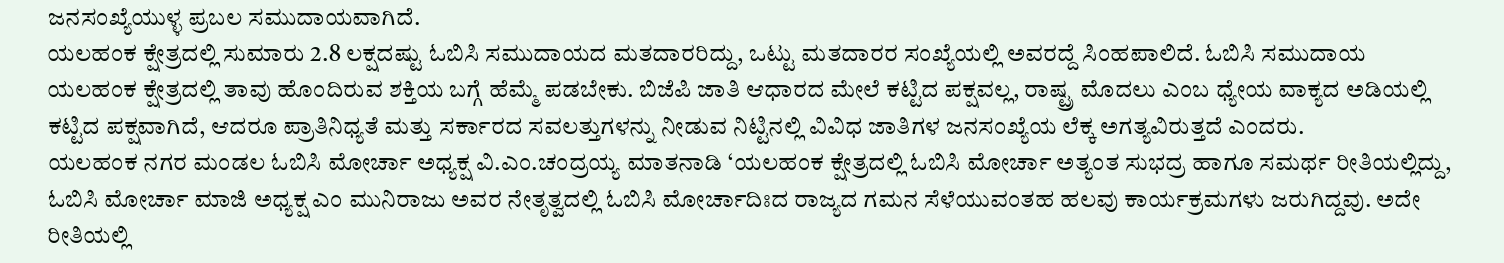ಜನಸಂಖ್ಯೆಯುಳ್ಳ ಪ್ರಬಲ ಸಮುದಾಯವಾಗಿದೆ.
ಯಲಹಂಕ ಕ್ಷೇತ್ರದಲ್ಲಿ ಸುಮಾರು 2.8 ಲಕ್ಷದಷ್ಟು ಓಬಿಸಿ ಸಮುದಾಯದ ಮತದಾರರಿದ್ದು, ಒಟ್ಟು ಮತದಾರರ ಸಂಖ್ಯೆಯಲ್ಲಿ ಅವರದ್ದೆ ಸಿಂಹಪಾಲಿದೆ. ಓಬಿಸಿ ಸಮುದಾಯ ಯಲಹಂಕ ಕ್ಷೇತ್ರದಲ್ಲಿ ತಾವು ಹೊಂದಿರುವ ಶಕ್ತಿಯ ಬಗ್ಗೆ ಹೆಮ್ಮೆ ಪಡಬೇಕು. ಬಿಜೆಪಿ ಜಾತಿ ಆಧಾರದ ಮೇಲೆ ಕಟ್ಟಿದ ಪಕ್ಷವಲ್ಲ, ರಾಷ್ಟ್ರ ಮೊದಲು ಎಂಬ ಧ್ಯೇಯ ವಾಕ್ಯದ ಅಡಿಯಲ್ಲಿ ಕಟ್ಟಿದ ಪಕ್ಷವಾಗಿದೆ, ಆದರೂ ಪ್ರಾತಿನಿಧ್ಯತೆ ಮತ್ತು ಸರ್ಕಾರದ ಸವಲತ್ತುಗಳನ್ನು ನೀಡುವ ನಿಟ್ಟಿನಲ್ಲಿ ವಿವಿಧ ಜಾತಿಗಳ ಜನಸಂಖ್ಯೆಯ ಲೆಕ್ಕ ಅಗತ್ಯವಿರುತ್ತದೆ ಎಂದರು.
ಯಲಹಂಕ ನಗರ ಮಂಡಲ ಓಬಿಸಿ ಮೋರ್ಚಾ ಅಧ್ಯಕ್ಷ ವಿ.ಎಂ.ಚಂದ್ರಯ್ಯ ಮಾತನಾಡಿ ‘ಯಲಹಂಕ ಕ್ಷೇತ್ರದಲ್ಲಿ ಓಬಿಸಿ ಮೋರ್ಚಾ ಅತ್ಯಂತ ಸುಭದ್ರ ಹಾಗೂ ಸಮರ್ಥ ರೀತಿಯಲ್ಲಿದ್ದು, ಓಬಿಸಿ ಮೋರ್ಚಾ ಮಾಜಿ ಅಧ್ಯಕ್ಷ ಎಂ ಮುನಿರಾಜು ಅವರ ನೇತೃತ್ವದಲ್ಲಿ ಓಬಿಸಿ ಮೋರ್ಚಾದಿಃದ ರಾಜ್ಯದ ಗಮನ ಸೆಳೆಯುವಂತಹ ಹಲವು ಕಾರ್ಯಕ್ರಮಗಳು ಜರುಗಿದ್ದವು. ಅದೇ ರೀತಿಯಲ್ಲಿ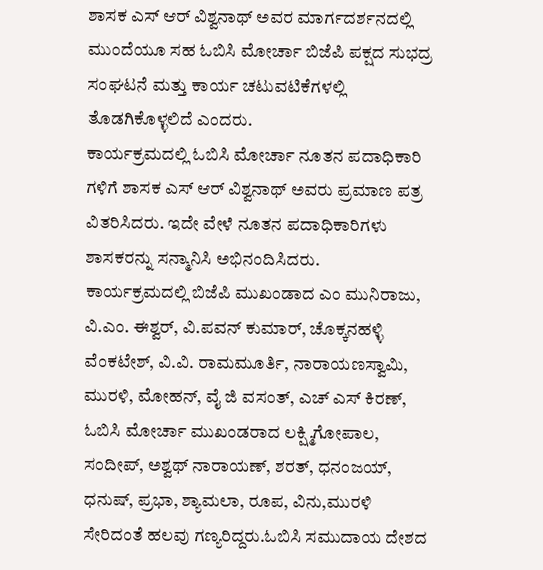ಶಾಸಕ ಎಸ್ ಆರ್ ವಿಶ್ವನಾಥ್ ಅವರ ಮಾರ್ಗದರ್ಶನದಲ್ಲಿ ಮುಂದೆಯೂ ಸಹ ಓಬಿಸಿ ಮೋರ್ಚಾ ಬಿಜೆಪಿ ಪಕ್ಷದ ಸುಭದ್ರ ಸಂಘಟನೆ ಮತ್ತು ಕಾರ್ಯ ಚಟುವಟಿಕೆಗಳಲ್ಲಿ ತೊಡಗಿಕೊಳ್ಳಲಿದೆ ಎಂದರು.
ಕಾರ್ಯಕ್ರಮದಲ್ಲಿ ಓಬಿಸಿ ಮೋರ್ಚಾ ನೂತನ ಪದಾಧಿಕಾರಿ ಗಳಿಗೆ ಶಾಸಕ ಎಸ್ ಆರ್ ವಿಶ್ವನಾಥ್ ಅವರು ಪ್ರಮಾಣ ಪತ್ರ ವಿತರಿಸಿದರು. ಇದೇ ವೇಳೆ ನೂತನ ಪದಾಧಿಕಾರಿಗಳು ಶಾಸಕರನ್ನು ಸನ್ಮಾನಿಸಿ ಅಭಿನಂದಿಸಿದರು.
ಕಾರ್ಯಕ್ರಮದಲ್ಲಿ ಬಿಜೆಪಿ ಮುಖಂಡಾದ ಎಂ ಮುನಿರಾಜು, ವಿ.ಎಂ. ಈಶ್ವರ್, ವಿ.ಪವನ್ ಕುಮಾರ್, ಚೊಕ್ಕನಹಳ್ಳಿ ವೆಂಕಟೇಶ್, ವಿ.ವಿ. ರಾಮಮೂರ್ತಿ, ನಾರಾಯಣಸ್ವಾಮಿ, ಮುರಳಿ, ಮೋಹನ್, ವೈ ಜಿ ವಸಂತ್, ಎಚ್ ಎಸ್ ಕಿರಣ್, ಓಬಿಸಿ ಮೋರ್ಚಾ ಮುಖಂಡರಾದ ಲಕ್ಷ್ಮಿಗೋಪಾಲ, ಸಂದೀಪ್, ಅಶ್ವಥ್ ನಾರಾಯಣ್, ಶರತ್, ಧನಂಜಯ್, ಧನುಷ್, ಪ್ರಭಾ, ಶ್ಯಾಮಲಾ, ರೂಪ, ವಿನು,ಮುರಳಿ ಸೇರಿದಂತೆ ಹಲವು ಗಣ್ಯರಿದ್ದರು.ಓಬಿಸಿ ಸಮುದಾಯ ದೇಶದ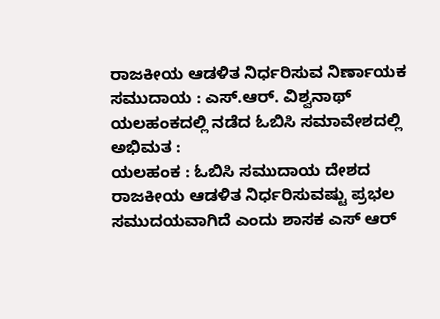ರಾಜಕೀಯ ಆಡಳಿತ ನಿರ್ಧರಿಸುವ ನಿರ್ಣಾಯಕ ಸಮುದಾಯ : ಎಸ್.ಆರ್. ವಿಶ್ವನಾಥ್
ಯಲಹಂಕದಲ್ಲಿ ನಡೆದ ಓಬಿಸಿ ಸಮಾವೇಶದಲ್ಲಿ ಅಭಿಮತ :
ಯಲಹಂಕ : ಓಬಿಸಿ ಸಮುದಾಯ ದೇಶದ ರಾಜಕೀಯ ಆಡಳಿತ ನಿರ್ಧರಿಸುವಷ್ಟು ಪ್ರಭಲ ಸಮುದಯವಾಗಿದೆ ಎಂದು ಶಾಸಕ ಎಸ್ ಆರ್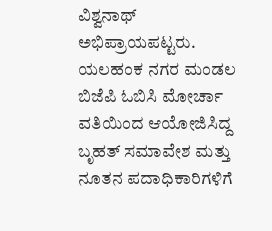ವಿಶ್ವನಾಥ್ ಅಭಿಪ್ರಾಯಪಟ್ಟರು.
ಯಲಹಂಕ ನಗರ ಮಂಡಲ ಬಿಜೆಪಿ ಓಬಿಸಿ ಮೋರ್ಚಾ ವತಿಯಿಂದ ಆಯೋಜಿಸಿದ್ದ ಬೃಹತ್ ಸಮಾವೇಶ ಮತ್ತು ನೂತನ ಪದಾಧಿಕಾರಿಗಳಿಗೆ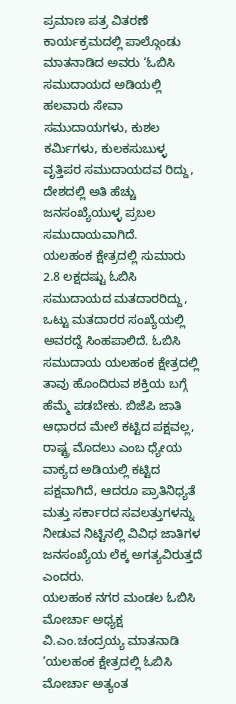ಪ್ರಮಾಣ ಪತ್ರ ವಿತರಣೆ ಕಾರ್ಯಕ್ರಮದಲ್ಲಿ ಪಾಲ್ಗೊಂಡು ಮಾತನಾಡಿದ ಅವರು ‘ಓಬಿಸಿ ಸಮುದಾಯದ ಅಡಿಯಲ್ಲಿ ಹಲವಾರು ಸೇವಾ ಸಮುದಾಯಗಳು, ಕುಶಲ ಕರ್ಮಿಗಳು, ಕುಲಕಸುಬುಳ್ಳ ವೃತ್ತಿಪರ ಸಮುದಾಯದವ ರಿದ್ದು, ದೇಶದಲ್ಲಿ ಅತಿ ಹೆಚ್ಚು ಜನಸಂಖ್ಯೆಯುಳ್ಳ ಪ್ರಬಲ ಸಮುದಾಯವಾಗಿದೆ.
ಯಲಹಂಕ ಕ್ಷೇತ್ರದಲ್ಲಿ ಸುಮಾರು 2.8 ಲಕ್ಷದಷ್ಟು ಓಬಿಸಿ ಸಮುದಾಯದ ಮತದಾರರಿದ್ದು, ಒಟ್ಟು ಮತದಾರರ ಸಂಖ್ಯೆಯಲ್ಲಿ ಅವರದ್ದೆ ಸಿಂಹಪಾಲಿದೆ. ಓಬಿಸಿ ಸಮುದಾಯ ಯಲಹಂಕ ಕ್ಷೇತ್ರದಲ್ಲಿ ತಾವು ಹೊಂದಿರುವ ಶಕ್ತಿಯ ಬಗ್ಗೆ ಹೆಮ್ಮೆ ಪಡಬೇಕು. ಬಿಜೆಪಿ ಜಾತಿ ಆಧಾರದ ಮೇಲೆ ಕಟ್ಟಿದ ಪಕ್ಷವಲ್ಲ, ರಾಷ್ಟ್ರ ಮೊದಲು ಎಂಬ ಧ್ಯೇಯ ವಾಕ್ಯದ ಅಡಿಯಲ್ಲಿ ಕಟ್ಟಿದ ಪಕ್ಷವಾಗಿದೆ, ಆದರೂ ಪ್ರಾತಿನಿಧ್ಯತೆ ಮತ್ತು ಸರ್ಕಾರದ ಸವಲತ್ತುಗಳನ್ನು ನೀಡುವ ನಿಟ್ಟಿನಲ್ಲಿ ವಿವಿಧ ಜಾತಿಗಳ ಜನಸಂಖ್ಯೆಯ ಲೆಕ್ಕ ಅಗತ್ಯವಿರುತ್ತದೆ ಎಂದರು.
ಯಲಹಂಕ ನಗರ ಮಂಡಲ ಓಬಿಸಿ ಮೋರ್ಚಾ ಅಧ್ಯಕ್ಷ ವಿ.ಎಂ.ಚಂದ್ರಯ್ಯ ಮಾತನಾಡಿ ‘ಯಲಹಂಕ ಕ್ಷೇತ್ರದಲ್ಲಿ ಓಬಿಸಿ ಮೋರ್ಚಾ ಅತ್ಯಂತ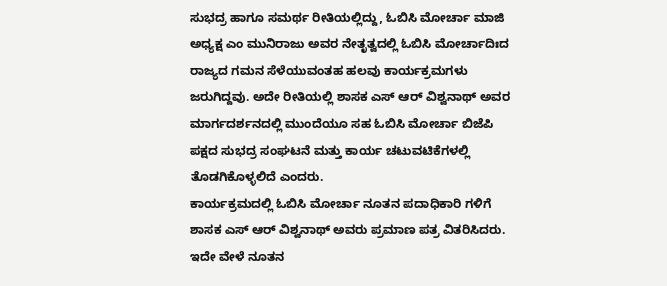ಸುಭದ್ರ ಹಾಗೂ ಸಮರ್ಥ ರೀತಿಯಲ್ಲಿದ್ದು, ಓಬಿಸಿ ಮೋರ್ಚಾ ಮಾಜಿ ಅಧ್ಯಕ್ಷ ಎಂ ಮುನಿರಾಜು ಅವರ ನೇತೃತ್ವದಲ್ಲಿ ಓಬಿಸಿ ಮೋರ್ಚಾದಿಃದ ರಾಜ್ಯದ ಗಮನ ಸೆಳೆಯುವಂತಹ ಹಲವು ಕಾರ್ಯಕ್ರಮಗಳು ಜರುಗಿದ್ದವು. ಅದೇ ರೀತಿಯಲ್ಲಿ ಶಾಸಕ ಎಸ್ ಆರ್ ವಿಶ್ವನಾಥ್ ಅವರ ಮಾರ್ಗದರ್ಶನದಲ್ಲಿ ಮುಂದೆಯೂ ಸಹ ಓಬಿಸಿ ಮೋರ್ಚಾ ಬಿಜೆಪಿ ಪಕ್ಷದ ಸುಭದ್ರ ಸಂಘಟನೆ ಮತ್ತು ಕಾರ್ಯ ಚಟುವಟಿಕೆಗಳಲ್ಲಿ ತೊಡಗಿಕೊಳ್ಳಲಿದೆ ಎಂದರು.
ಕಾರ್ಯಕ್ರಮದಲ್ಲಿ ಓಬಿಸಿ ಮೋರ್ಚಾ ನೂತನ ಪದಾಧಿಕಾರಿ ಗಳಿಗೆ ಶಾಸಕ ಎಸ್ ಆರ್ ವಿಶ್ವನಾಥ್ ಅವರು ಪ್ರಮಾಣ ಪತ್ರ ವಿತರಿಸಿದರು. ಇದೇ ವೇಳೆ ನೂತನ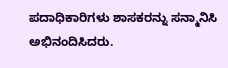ಪದಾಧಿಕಾರಿಗಳು ಶಾಸಕರನ್ನು ಸನ್ಮಾನಿಸಿ ಅಭಿನಂದಿಸಿದರು.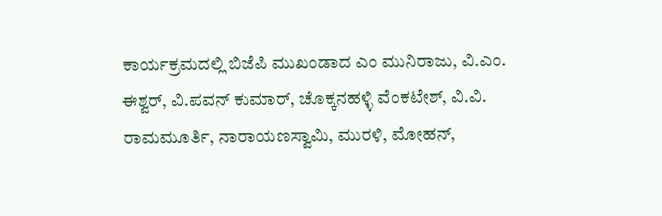ಕಾರ್ಯಕ್ರಮದಲ್ಲಿ ಬಿಜೆಪಿ ಮುಖಂಡಾದ ಎಂ ಮುನಿರಾಜು, ವಿ.ಎಂ. ಈಶ್ವರ್, ವಿ.ಪವನ್ ಕುಮಾರ್, ಚೊಕ್ಕನಹಳ್ಳಿ ವೆಂಕಟೇಶ್, ವಿ.ವಿ. ರಾಮಮೂರ್ತಿ, ನಾರಾಯಣಸ್ವಾಮಿ, ಮುರಳಿ, ಮೋಹನ್,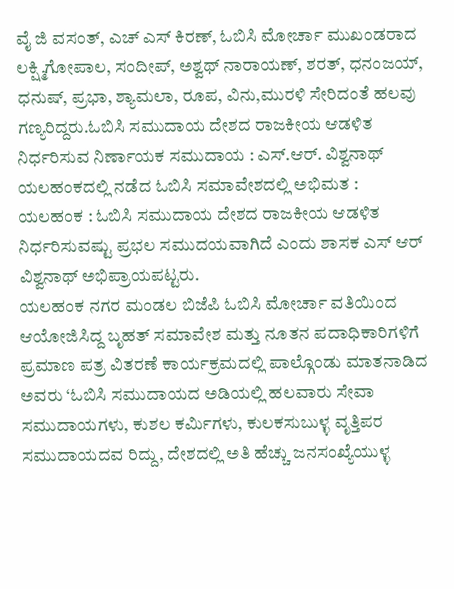ವೈ ಜಿ ವಸಂತ್, ಎಚ್ ಎಸ್ ಕಿರಣ್, ಓಬಿಸಿ ಮೋರ್ಚಾ ಮುಖಂಡರಾದ ಲಕ್ಷ್ಮಿಗೋಪಾಲ, ಸಂದೀಪ್, ಅಶ್ವಥ್ ನಾರಾಯಣ್, ಶರತ್, ಧನಂಜಯ್, ಧನುಷ್, ಪ್ರಭಾ, ಶ್ಯಾಮಲಾ, ರೂಪ, ವಿನು,ಮುರಳಿ ಸೇರಿದಂತೆ ಹಲವು ಗಣ್ಯರಿದ್ದರು.ಓಬಿಸಿ ಸಮುದಾಯ ದೇಶದ ರಾಜಕೀಯ ಆಡಳಿತ ನಿರ್ಧರಿಸುವ ನಿರ್ಣಾಯಕ ಸಮುದಾಯ : ಎಸ್.ಆರ್. ವಿಶ್ವನಾಥ್
ಯಲಹಂಕದಲ್ಲಿ ನಡೆದ ಓಬಿಸಿ ಸಮಾವೇಶದಲ್ಲಿ ಅಭಿಮತ :
ಯಲಹಂಕ : ಓಬಿಸಿ ಸಮುದಾಯ ದೇಶದ ರಾಜಕೀಯ ಆಡಳಿತ ನಿರ್ಧರಿಸುವಷ್ಟು ಪ್ರಭಲ ಸಮುದಯವಾಗಿದೆ ಎಂದು ಶಾಸಕ ಎಸ್ ಆರ್ ವಿಶ್ವನಾಥ್ ಅಭಿಪ್ರಾಯಪಟ್ಟರು.
ಯಲಹಂಕ ನಗರ ಮಂಡಲ ಬಿಜೆಪಿ ಓಬಿಸಿ ಮೋರ್ಚಾ ವತಿಯಿಂದ ಆಯೋಜಿಸಿದ್ದ ಬೃಹತ್ ಸಮಾವೇಶ ಮತ್ತು ನೂತನ ಪದಾಧಿಕಾರಿಗಳಿಗೆ ಪ್ರಮಾಣ ಪತ್ರ ವಿತರಣೆ ಕಾರ್ಯಕ್ರಮದಲ್ಲಿ ಪಾಲ್ಗೊಂಡು ಮಾತನಾಡಿದ ಅವರು ‘ಓಬಿಸಿ ಸಮುದಾಯದ ಅಡಿಯಲ್ಲಿ ಹಲವಾರು ಸೇವಾ ಸಮುದಾಯಗಳು, ಕುಶಲ ಕರ್ಮಿಗಳು, ಕುಲಕಸುಬುಳ್ಳ ವೃತ್ತಿಪರ ಸಮುದಾಯದವ ರಿದ್ದು, ದೇಶದಲ್ಲಿ ಅತಿ ಹೆಚ್ಚು ಜನಸಂಖ್ಯೆಯುಳ್ಳ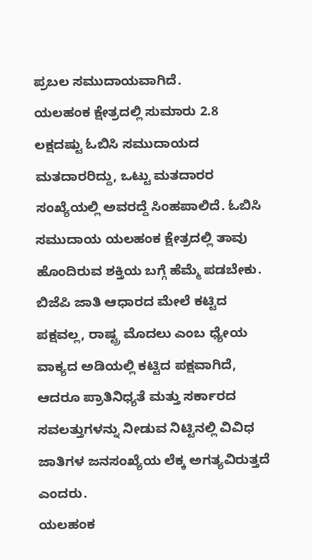ಪ್ರಬಲ ಸಮುದಾಯವಾಗಿದೆ.
ಯಲಹಂಕ ಕ್ಷೇತ್ರದಲ್ಲಿ ಸುಮಾರು 2.8 ಲಕ್ಷದಷ್ಟು ಓಬಿಸಿ ಸಮುದಾಯದ ಮತದಾರರಿದ್ದು, ಒಟ್ಟು ಮತದಾರರ ಸಂಖ್ಯೆಯಲ್ಲಿ ಅವರದ್ದೆ ಸಿಂಹಪಾಲಿದೆ. ಓಬಿಸಿ ಸಮುದಾಯ ಯಲಹಂಕ ಕ್ಷೇತ್ರದಲ್ಲಿ ತಾವು ಹೊಂದಿರುವ ಶಕ್ತಿಯ ಬಗ್ಗೆ ಹೆಮ್ಮೆ ಪಡಬೇಕು. ಬಿಜೆಪಿ ಜಾತಿ ಆಧಾರದ ಮೇಲೆ ಕಟ್ಟಿದ ಪಕ್ಷವಲ್ಲ, ರಾಷ್ಟ್ರ ಮೊದಲು ಎಂಬ ಧ್ಯೇಯ ವಾಕ್ಯದ ಅಡಿಯಲ್ಲಿ ಕಟ್ಟಿದ ಪಕ್ಷವಾಗಿದೆ, ಆದರೂ ಪ್ರಾತಿನಿಧ್ಯತೆ ಮತ್ತು ಸರ್ಕಾರದ ಸವಲತ್ತುಗಳನ್ನು ನೀಡುವ ನಿಟ್ಟಿನಲ್ಲಿ ವಿವಿಧ ಜಾತಿಗಳ ಜನಸಂಖ್ಯೆಯ ಲೆಕ್ಕ ಅಗತ್ಯವಿರುತ್ತದೆ ಎಂದರು.
ಯಲಹಂಕ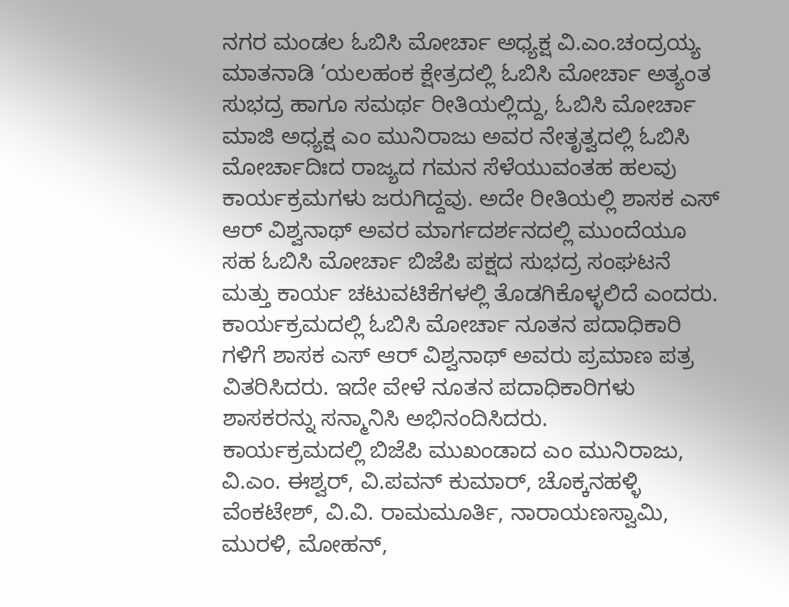ನಗರ ಮಂಡಲ ಓಬಿಸಿ ಮೋರ್ಚಾ ಅಧ್ಯಕ್ಷ ವಿ.ಎಂ.ಚಂದ್ರಯ್ಯ ಮಾತನಾಡಿ ‘ಯಲಹಂಕ ಕ್ಷೇತ್ರದಲ್ಲಿ ಓಬಿಸಿ ಮೋರ್ಚಾ ಅತ್ಯಂತ ಸುಭದ್ರ ಹಾಗೂ ಸಮರ್ಥ ರೀತಿಯಲ್ಲಿದ್ದು, ಓಬಿಸಿ ಮೋರ್ಚಾ ಮಾಜಿ ಅಧ್ಯಕ್ಷ ಎಂ ಮುನಿರಾಜು ಅವರ ನೇತೃತ್ವದಲ್ಲಿ ಓಬಿಸಿ ಮೋರ್ಚಾದಿಃದ ರಾಜ್ಯದ ಗಮನ ಸೆಳೆಯುವಂತಹ ಹಲವು ಕಾರ್ಯಕ್ರಮಗಳು ಜರುಗಿದ್ದವು. ಅದೇ ರೀತಿಯಲ್ಲಿ ಶಾಸಕ ಎಸ್ ಆರ್ ವಿಶ್ವನಾಥ್ ಅವರ ಮಾರ್ಗದರ್ಶನದಲ್ಲಿ ಮುಂದೆಯೂ ಸಹ ಓಬಿಸಿ ಮೋರ್ಚಾ ಬಿಜೆಪಿ ಪಕ್ಷದ ಸುಭದ್ರ ಸಂಘಟನೆ ಮತ್ತು ಕಾರ್ಯ ಚಟುವಟಿಕೆಗಳಲ್ಲಿ ತೊಡಗಿಕೊಳ್ಳಲಿದೆ ಎಂದರು.
ಕಾರ್ಯಕ್ರಮದಲ್ಲಿ ಓಬಿಸಿ ಮೋರ್ಚಾ ನೂತನ ಪದಾಧಿಕಾರಿ ಗಳಿಗೆ ಶಾಸಕ ಎಸ್ ಆರ್ ವಿಶ್ವನಾಥ್ ಅವರು ಪ್ರಮಾಣ ಪತ್ರ ವಿತರಿಸಿದರು. ಇದೇ ವೇಳೆ ನೂತನ ಪದಾಧಿಕಾರಿಗಳು ಶಾಸಕರನ್ನು ಸನ್ಮಾನಿಸಿ ಅಭಿನಂದಿಸಿದರು.
ಕಾರ್ಯಕ್ರಮದಲ್ಲಿ ಬಿಜೆಪಿ ಮುಖಂಡಾದ ಎಂ ಮುನಿರಾಜು, ವಿ.ಎಂ. ಈಶ್ವರ್, ವಿ.ಪವನ್ ಕುಮಾರ್, ಚೊಕ್ಕನಹಳ್ಳಿ ವೆಂಕಟೇಶ್, ವಿ.ವಿ. ರಾಮಮೂರ್ತಿ, ನಾರಾಯಣಸ್ವಾಮಿ, ಮುರಳಿ, ಮೋಹನ್,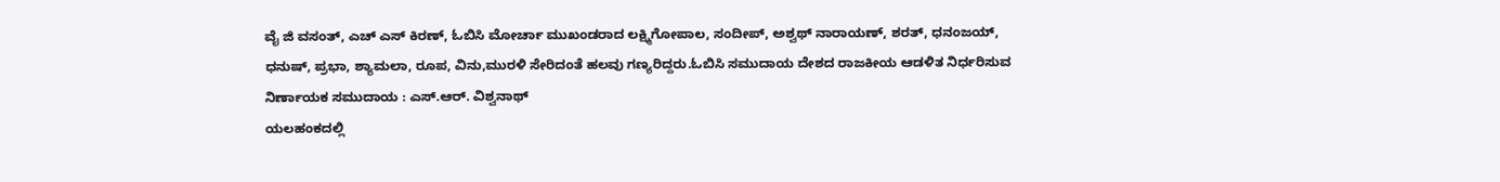ವೈ ಜಿ ವಸಂತ್, ಎಚ್ ಎಸ್ ಕಿರಣ್, ಓಬಿಸಿ ಮೋರ್ಚಾ ಮುಖಂಡರಾದ ಲಕ್ಷ್ಮಿಗೋಪಾಲ, ಸಂದೀಪ್, ಅಶ್ವಥ್ ನಾರಾಯಣ್, ಶರತ್, ಧನಂಜಯ್, ಧನುಷ್, ಪ್ರಭಾ, ಶ್ಯಾಮಲಾ, ರೂಪ, ವಿನು,ಮುರಳಿ ಸೇರಿದಂತೆ ಹಲವು ಗಣ್ಯರಿದ್ದರು.ಓಬಿಸಿ ಸಮುದಾಯ ದೇಶದ ರಾಜಕೀಯ ಆಡಳಿತ ನಿರ್ಧರಿಸುವ ನಿರ್ಣಾಯಕ ಸಮುದಾಯ : ಎಸ್.ಆರ್. ವಿಶ್ವನಾಥ್
ಯಲಹಂಕದಲ್ಲಿ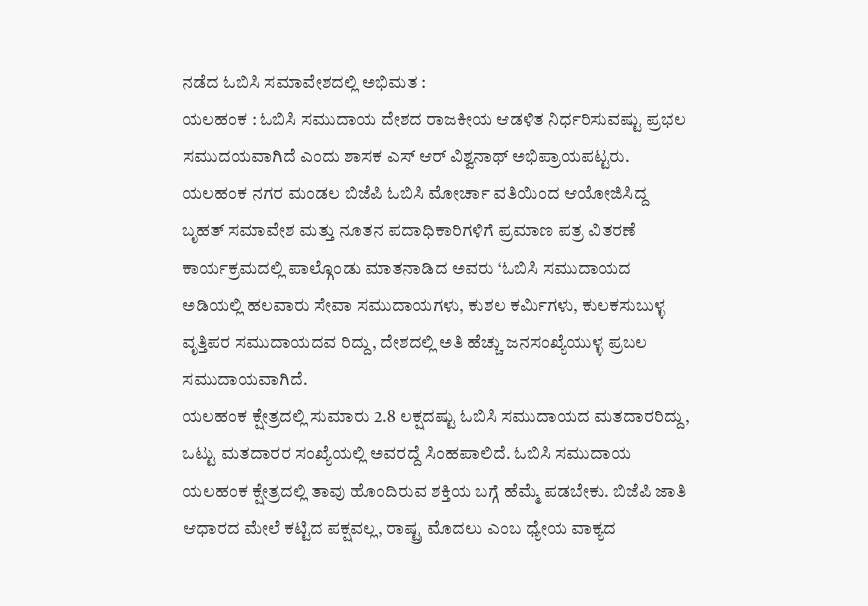ನಡೆದ ಓಬಿಸಿ ಸಮಾವೇಶದಲ್ಲಿ ಅಭಿಮತ :
ಯಲಹಂಕ : ಓಬಿಸಿ ಸಮುದಾಯ ದೇಶದ ರಾಜಕೀಯ ಆಡಳಿತ ನಿರ್ಧರಿಸುವಷ್ಟು ಪ್ರಭಲ ಸಮುದಯವಾಗಿದೆ ಎಂದು ಶಾಸಕ ಎಸ್ ಆರ್ ವಿಶ್ವನಾಥ್ ಅಭಿಪ್ರಾಯಪಟ್ಟರು.
ಯಲಹಂಕ ನಗರ ಮಂಡಲ ಬಿಜೆಪಿ ಓಬಿಸಿ ಮೋರ್ಚಾ ವತಿಯಿಂದ ಆಯೋಜಿಸಿದ್ದ ಬೃಹತ್ ಸಮಾವೇಶ ಮತ್ತು ನೂತನ ಪದಾಧಿಕಾರಿಗಳಿಗೆ ಪ್ರಮಾಣ ಪತ್ರ ವಿತರಣೆ ಕಾರ್ಯಕ್ರಮದಲ್ಲಿ ಪಾಲ್ಗೊಂಡು ಮಾತನಾಡಿದ ಅವರು ‘ಓಬಿಸಿ ಸಮುದಾಯದ ಅಡಿಯಲ್ಲಿ ಹಲವಾರು ಸೇವಾ ಸಮುದಾಯಗಳು, ಕುಶಲ ಕರ್ಮಿಗಳು, ಕುಲಕಸುಬುಳ್ಳ ವೃತ್ತಿಪರ ಸಮುದಾಯದವ ರಿದ್ದು, ದೇಶದಲ್ಲಿ ಅತಿ ಹೆಚ್ಚು ಜನಸಂಖ್ಯೆಯುಳ್ಳ ಪ್ರಬಲ ಸಮುದಾಯವಾಗಿದೆ.
ಯಲಹಂಕ ಕ್ಷೇತ್ರದಲ್ಲಿ ಸುಮಾರು 2.8 ಲಕ್ಷದಷ್ಟು ಓಬಿಸಿ ಸಮುದಾಯದ ಮತದಾರರಿದ್ದು, ಒಟ್ಟು ಮತದಾರರ ಸಂಖ್ಯೆಯಲ್ಲಿ ಅವರದ್ದೆ ಸಿಂಹಪಾಲಿದೆ. ಓಬಿಸಿ ಸಮುದಾಯ ಯಲಹಂಕ ಕ್ಷೇತ್ರದಲ್ಲಿ ತಾವು ಹೊಂದಿರುವ ಶಕ್ತಿಯ ಬಗ್ಗೆ ಹೆಮ್ಮೆ ಪಡಬೇಕು. ಬಿಜೆಪಿ ಜಾತಿ ಆಧಾರದ ಮೇಲೆ ಕಟ್ಟಿದ ಪಕ್ಷವಲ್ಲ, ರಾಷ್ಟ್ರ ಮೊದಲು ಎಂಬ ಧ್ಯೇಯ ವಾಕ್ಯದ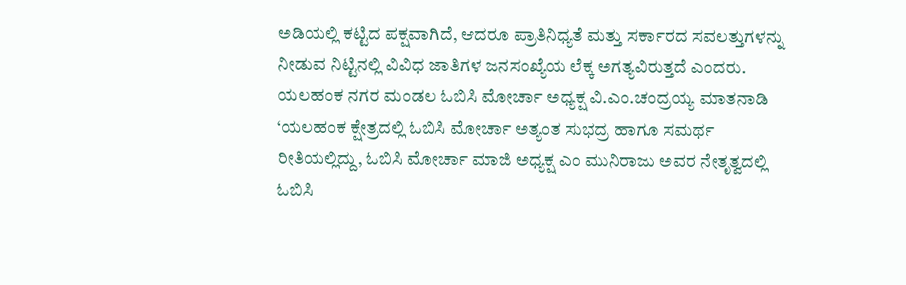ಅಡಿಯಲ್ಲಿ ಕಟ್ಟಿದ ಪಕ್ಷವಾಗಿದೆ, ಆದರೂ ಪ್ರಾತಿನಿಧ್ಯತೆ ಮತ್ತು ಸರ್ಕಾರದ ಸವಲತ್ತುಗಳನ್ನು ನೀಡುವ ನಿಟ್ಟಿನಲ್ಲಿ ವಿವಿಧ ಜಾತಿಗಳ ಜನಸಂಖ್ಯೆಯ ಲೆಕ್ಕ ಅಗತ್ಯವಿರುತ್ತದೆ ಎಂದರು.
ಯಲಹಂಕ ನಗರ ಮಂಡಲ ಓಬಿಸಿ ಮೋರ್ಚಾ ಅಧ್ಯಕ್ಷ ವಿ.ಎಂ.ಚಂದ್ರಯ್ಯ ಮಾತನಾಡಿ ‘ಯಲಹಂಕ ಕ್ಷೇತ್ರದಲ್ಲಿ ಓಬಿಸಿ ಮೋರ್ಚಾ ಅತ್ಯಂತ ಸುಭದ್ರ ಹಾಗೂ ಸಮರ್ಥ ರೀತಿಯಲ್ಲಿದ್ದು, ಓಬಿಸಿ ಮೋರ್ಚಾ ಮಾಜಿ ಅಧ್ಯಕ್ಷ ಎಂ ಮುನಿರಾಜು ಅವರ ನೇತೃತ್ವದಲ್ಲಿ ಓಬಿಸಿ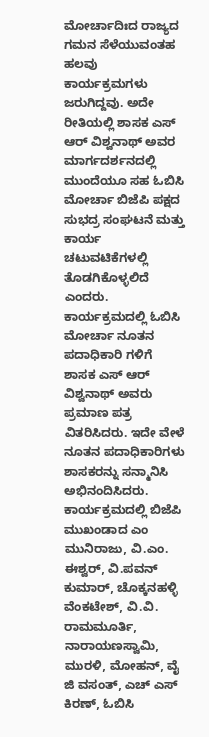ಮೋರ್ಚಾದಿಃದ ರಾಜ್ಯದ ಗಮನ ಸೆಳೆಯುವಂತಹ ಹಲವು ಕಾರ್ಯಕ್ರಮಗಳು ಜರುಗಿದ್ದವು. ಅದೇ ರೀತಿಯಲ್ಲಿ ಶಾಸಕ ಎಸ್ ಆರ್ ವಿಶ್ವನಾಥ್ ಅವರ ಮಾರ್ಗದರ್ಶನದಲ್ಲಿ ಮುಂದೆಯೂ ಸಹ ಓಬಿಸಿ ಮೋರ್ಚಾ ಬಿಜೆಪಿ ಪಕ್ಷದ ಸುಭದ್ರ ಸಂಘಟನೆ ಮತ್ತು ಕಾರ್ಯ ಚಟುವಟಿಕೆಗಳಲ್ಲಿ ತೊಡಗಿಕೊಳ್ಳಲಿದೆ ಎಂದರು.
ಕಾರ್ಯಕ್ರಮದಲ್ಲಿ ಓಬಿಸಿ ಮೋರ್ಚಾ ನೂತನ ಪದಾಧಿಕಾರಿ ಗಳಿಗೆ ಶಾಸಕ ಎಸ್ ಆರ್ ವಿಶ್ವನಾಥ್ ಅವರು ಪ್ರಮಾಣ ಪತ್ರ ವಿತರಿಸಿದರು. ಇದೇ ವೇಳೆ ನೂತನ ಪದಾಧಿಕಾರಿಗಳು ಶಾಸಕರನ್ನು ಸನ್ಮಾನಿಸಿ ಅಭಿನಂದಿಸಿದರು.
ಕಾರ್ಯಕ್ರಮದಲ್ಲಿ ಬಿಜೆಪಿ ಮುಖಂಡಾದ ಎಂ ಮುನಿರಾಜು, ವಿ.ಎಂ. ಈಶ್ವರ್, ವಿ.ಪವನ್ ಕುಮಾರ್, ಚೊಕ್ಕನಹಳ್ಳಿ ವೆಂಕಟೇಶ್, ವಿ.ವಿ. ರಾಮಮೂರ್ತಿ, ನಾರಾಯಣಸ್ವಾಮಿ, ಮುರಳಿ, ಮೋಹನ್, ವೈ ಜಿ ವಸಂತ್, ಎಚ್ ಎಸ್ ಕಿರಣ್, ಓಬಿಸಿ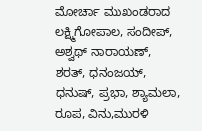ಮೋರ್ಚಾ ಮುಖಂಡರಾದ ಲಕ್ಷ್ಮಿಗೋಪಾಲ, ಸಂದೀಪ್, ಅಶ್ವಥ್ ನಾರಾಯಣ್, ಶರತ್, ಧನಂಜಯ್, ಧನುಷ್, ಪ್ರಭಾ, ಶ್ಯಾಮಲಾ, ರೂಪ, ವಿನು,ಮುರಳಿ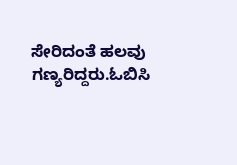ಸೇರಿದಂತೆ ಹಲವು ಗಣ್ಯರಿದ್ದರು.ಓಬಿಸಿ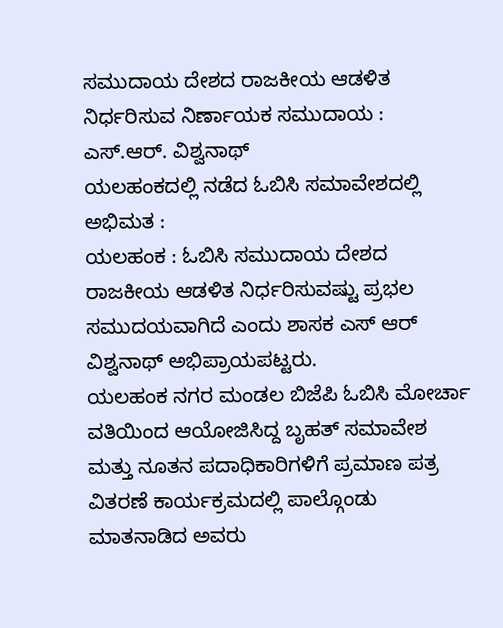ಸಮುದಾಯ ದೇಶದ ರಾಜಕೀಯ ಆಡಳಿತ ನಿರ್ಧರಿಸುವ ನಿರ್ಣಾಯಕ ಸಮುದಾಯ : ಎಸ್.ಆರ್. ವಿಶ್ವನಾಥ್
ಯಲಹಂಕದಲ್ಲಿ ನಡೆದ ಓಬಿಸಿ ಸಮಾವೇಶದಲ್ಲಿ ಅಭಿಮತ :
ಯಲಹಂಕ : ಓಬಿಸಿ ಸಮುದಾಯ ದೇಶದ ರಾಜಕೀಯ ಆಡಳಿತ ನಿರ್ಧರಿಸುವಷ್ಟು ಪ್ರಭಲ ಸಮುದಯವಾಗಿದೆ ಎಂದು ಶಾಸಕ ಎಸ್ ಆರ್ ವಿಶ್ವನಾಥ್ ಅಭಿಪ್ರಾಯಪಟ್ಟರು.
ಯಲಹಂಕ ನಗರ ಮಂಡಲ ಬಿಜೆಪಿ ಓಬಿಸಿ ಮೋರ್ಚಾ ವತಿಯಿಂದ ಆಯೋಜಿಸಿದ್ದ ಬೃಹತ್ ಸಮಾವೇಶ ಮತ್ತು ನೂತನ ಪದಾಧಿಕಾರಿಗಳಿಗೆ ಪ್ರಮಾಣ ಪತ್ರ ವಿತರಣೆ ಕಾರ್ಯಕ್ರಮದಲ್ಲಿ ಪಾಲ್ಗೊಂಡು ಮಾತನಾಡಿದ ಅವರು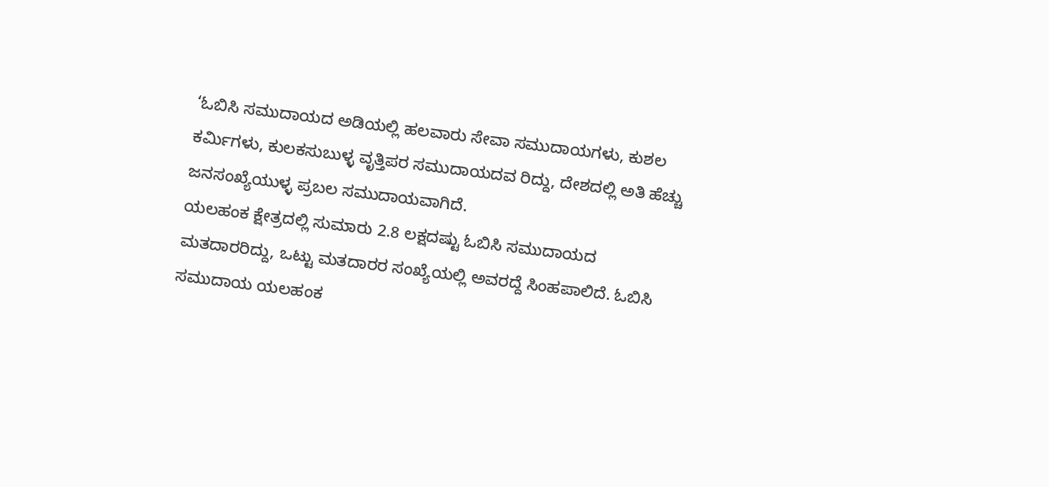‘ಓಬಿಸಿ ಸಮುದಾಯದ ಅಡಿಯಲ್ಲಿ ಹಲವಾರು ಸೇವಾ ಸಮುದಾಯಗಳು, ಕುಶಲ ಕರ್ಮಿಗಳು, ಕುಲಕಸುಬುಳ್ಳ ವೃತ್ತಿಪರ ಸಮುದಾಯದವ ರಿದ್ದು, ದೇಶದಲ್ಲಿ ಅತಿ ಹೆಚ್ಚು ಜನಸಂಖ್ಯೆಯುಳ್ಳ ಪ್ರಬಲ ಸಮುದಾಯವಾಗಿದೆ.
ಯಲಹಂಕ ಕ್ಷೇತ್ರದಲ್ಲಿ ಸುಮಾರು 2.8 ಲಕ್ಷದಷ್ಟು ಓಬಿಸಿ ಸಮುದಾಯದ ಮತದಾರರಿದ್ದು, ಒಟ್ಟು ಮತದಾರರ ಸಂಖ್ಯೆಯಲ್ಲಿ ಅವರದ್ದೆ ಸಿಂಹಪಾಲಿದೆ. ಓಬಿಸಿ ಸಮುದಾಯ ಯಲಹಂಕ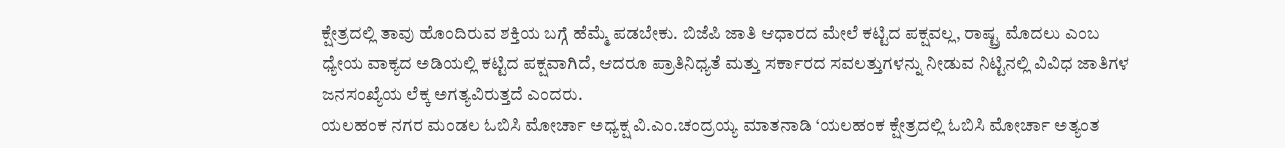ಕ್ಷೇತ್ರದಲ್ಲಿ ತಾವು ಹೊಂದಿರುವ ಶಕ್ತಿಯ ಬಗ್ಗೆ ಹೆಮ್ಮೆ ಪಡಬೇಕು. ಬಿಜೆಪಿ ಜಾತಿ ಆಧಾರದ ಮೇಲೆ ಕಟ್ಟಿದ ಪಕ್ಷವಲ್ಲ, ರಾಷ್ಟ್ರ ಮೊದಲು ಎಂಬ ಧ್ಯೇಯ ವಾಕ್ಯದ ಅಡಿಯಲ್ಲಿ ಕಟ್ಟಿದ ಪಕ್ಷವಾಗಿದೆ, ಆದರೂ ಪ್ರಾತಿನಿಧ್ಯತೆ ಮತ್ತು ಸರ್ಕಾರದ ಸವಲತ್ತುಗಳನ್ನು ನೀಡುವ ನಿಟ್ಟಿನಲ್ಲಿ ವಿವಿಧ ಜಾತಿಗಳ ಜನಸಂಖ್ಯೆಯ ಲೆಕ್ಕ ಅಗತ್ಯವಿರುತ್ತದೆ ಎಂದರು.
ಯಲಹಂಕ ನಗರ ಮಂಡಲ ಓಬಿಸಿ ಮೋರ್ಚಾ ಅಧ್ಯಕ್ಷ ವಿ.ಎಂ.ಚಂದ್ರಯ್ಯ ಮಾತನಾಡಿ ‘ಯಲಹಂಕ ಕ್ಷೇತ್ರದಲ್ಲಿ ಓಬಿಸಿ ಮೋರ್ಚಾ ಅತ್ಯಂತ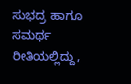ಸುಭದ್ರ ಹಾಗೂ ಸಮರ್ಥ ರೀತಿಯಲ್ಲಿದ್ದು,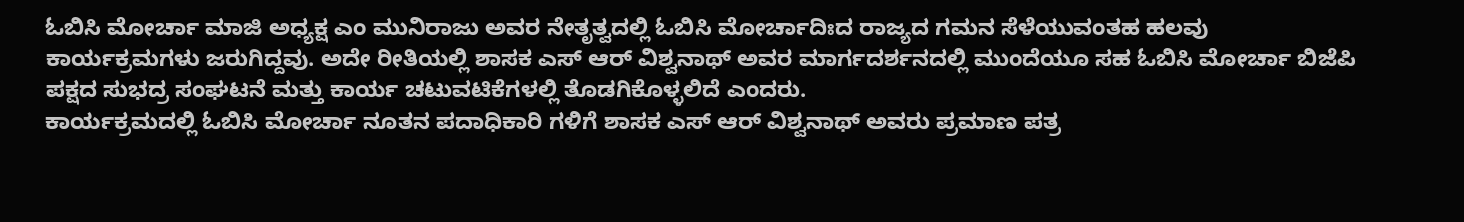ಓಬಿಸಿ ಮೋರ್ಚಾ ಮಾಜಿ ಅಧ್ಯಕ್ಷ ಎಂ ಮುನಿರಾಜು ಅವರ ನೇತೃತ್ವದಲ್ಲಿ ಓಬಿಸಿ ಮೋರ್ಚಾದಿಃದ ರಾಜ್ಯದ ಗಮನ ಸೆಳೆಯುವಂತಹ ಹಲವು ಕಾರ್ಯಕ್ರಮಗಳು ಜರುಗಿದ್ದವು. ಅದೇ ರೀತಿಯಲ್ಲಿ ಶಾಸಕ ಎಸ್ ಆರ್ ವಿಶ್ವನಾಥ್ ಅವರ ಮಾರ್ಗದರ್ಶನದಲ್ಲಿ ಮುಂದೆಯೂ ಸಹ ಓಬಿಸಿ ಮೋರ್ಚಾ ಬಿಜೆಪಿ ಪಕ್ಷದ ಸುಭದ್ರ ಸಂಘಟನೆ ಮತ್ತು ಕಾರ್ಯ ಚಟುವಟಿಕೆಗಳಲ್ಲಿ ತೊಡಗಿಕೊಳ್ಳಲಿದೆ ಎಂದರು.
ಕಾರ್ಯಕ್ರಮದಲ್ಲಿ ಓಬಿಸಿ ಮೋರ್ಚಾ ನೂತನ ಪದಾಧಿಕಾರಿ ಗಳಿಗೆ ಶಾಸಕ ಎಸ್ ಆರ್ ವಿಶ್ವನಾಥ್ ಅವರು ಪ್ರಮಾಣ ಪತ್ರ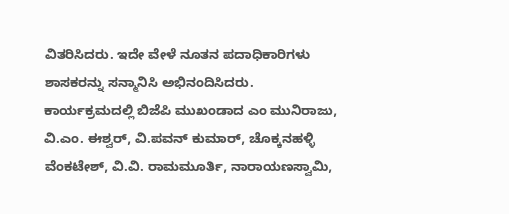ವಿತರಿಸಿದರು. ಇದೇ ವೇಳೆ ನೂತನ ಪದಾಧಿಕಾರಿಗಳು ಶಾಸಕರನ್ನು ಸನ್ಮಾನಿಸಿ ಅಭಿನಂದಿಸಿದರು.
ಕಾರ್ಯಕ್ರಮದಲ್ಲಿ ಬಿಜೆಪಿ ಮುಖಂಡಾದ ಎಂ ಮುನಿರಾಜು, ವಿ.ಎಂ. ಈಶ್ವರ್, ವಿ.ಪವನ್ ಕುಮಾರ್, ಚೊಕ್ಕನಹಳ್ಳಿ ವೆಂಕಟೇಶ್, ವಿ.ವಿ. ರಾಮಮೂರ್ತಿ, ನಾರಾಯಣಸ್ವಾಮಿ,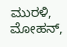ಮುರಳಿ, ಮೋಹನ್,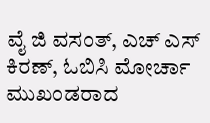ವೈ ಜಿ ವಸಂತ್, ಎಚ್ ಎಸ್ ಕಿರಣ್, ಓಬಿಸಿ ಮೋರ್ಚಾ ಮುಖಂಡರಾದ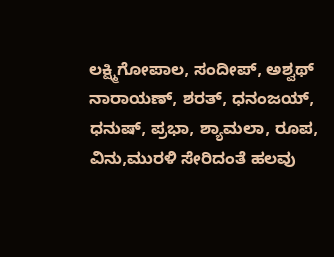ಲಕ್ಷ್ಮಿಗೋಪಾಲ, ಸಂದೀಪ್, ಅಶ್ವಥ್ ನಾರಾಯಣ್, ಶರತ್, ಧನಂಜಯ್, ಧನುಷ್, ಪ್ರಭಾ, ಶ್ಯಾಮಲಾ, ರೂಪ, ವಿನು,ಮುರಳಿ ಸೇರಿದಂತೆ ಹಲವು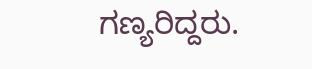ಗಣ್ಯರಿದ್ದರು.